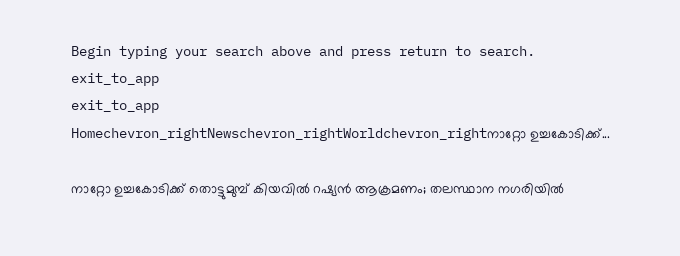Begin typing your search above and press return to search.
exit_to_app
exit_to_app
Homechevron_rightNewschevron_rightWorldchevron_rightനാറ്റോ ഉച്ചകോടിക്ക്...

നാറ്റോ ഉച്ചകോടിക്ക് തൊട്ടുമുമ്പ് കിയവിൽ റഷ്യൻ ആക്രമണം; തലസ്ഥാന നഗരിയിൽ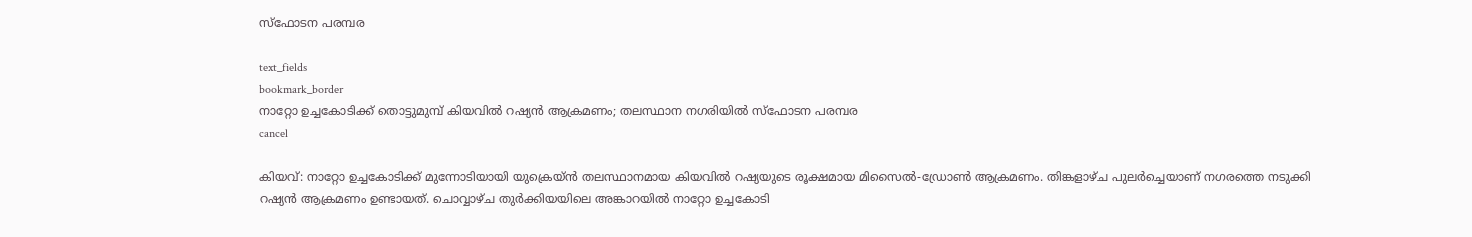സ്ഫോടന പരമ്പര

text_fields
bookmark_border
നാറ്റോ ഉച്ചകോടിക്ക് തൊട്ടുമുമ്പ് കിയവിൽ റഷ്യൻ ആക്രമണം; തലസ്ഥാന നഗരിയിൽ സ്ഫോടന പരമ്പര
cancel

കിയവ്: നാറ്റോ ഉച്ചകോടിക്ക് മുന്നോടിയായി യുക്രെയ്ൻ തലസ്ഥാനമായ കിയവിൽ റഷ്യയുടെ രൂക്ഷമായ മിസൈൽ-ഡ്രോൺ ആക്രമണം. തിങ്കളാഴ്ച പുലർച്ചെയാണ് നഗരത്തെ നടുക്കി റഷ്യൻ ആക്രമണം ഉണ്ടായത്. ചൊവ്വാഴ്ച തുർക്കിയയിലെ അങ്കാറയിൽ നാറ്റോ ഉച്ചകോടി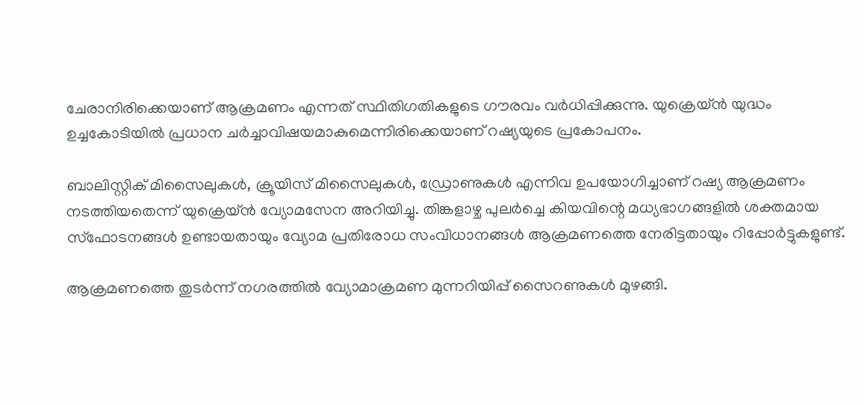ചേരാനിരിക്കെയാണ് ആക്രമണം എന്നത് സ്ഥിതിഗതികളുടെ ഗൗരവം വർധിപ്പിക്കുന്നു. യുക്രെയ്ൻ യുദ്ധം ഉച്ചകോടിയിൽ പ്രധാന ചർച്ചാവിഷയമാകുമെന്നിരിക്കെയാണ് റഷ്യയുടെ പ്രകോപനം.

ബാലിസ്റ്റിക് മിസൈലുകൾ, ക്രൂയിസ് മിസൈലുകൾ, ഡ്രോണുകൾ എന്നിവ ഉപയോഗിച്ചാണ് റഷ്യ ആക്രമണം നടത്തിയതെന്ന് യുക്രെയ്ൻ വ്യോമസേന അറിയിച്ചു. തിങ്കളാഴ്ച പുലർച്ചെ കിയവിന്റെ മധ്യഭാഗങ്ങളിൽ ശക്തമായ സ്ഫോടനങ്ങൾ ഉണ്ടായതായും വ്യോമ പ്രതിരോധ സംവിധാനങ്ങൾ ആക്രമണത്തെ നേരിട്ടതായും റിപ്പോർട്ടുകളുണ്ട്.

ആക്രമണത്തെ തുടർന്ന് നഗരത്തിൽ വ്യോമാക്രമണ മുന്നറിയിപ്പ് സൈറണുകൾ മുഴങ്ങി.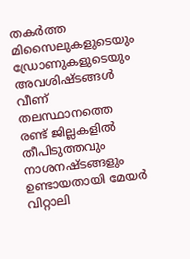തകർത്ത മിസൈലുകളുടെയും ഡ്രോണുകളുടെയും അവശിഷ്ടങ്ങൾ വീണ് തലസ്ഥാനത്തെ രണ്ട് ജില്ലകളിൽ തീപിടുത്തവും നാശനഷ്ടങ്ങളും ഉണ്ടായതായി മേയർ വിറ്റാലി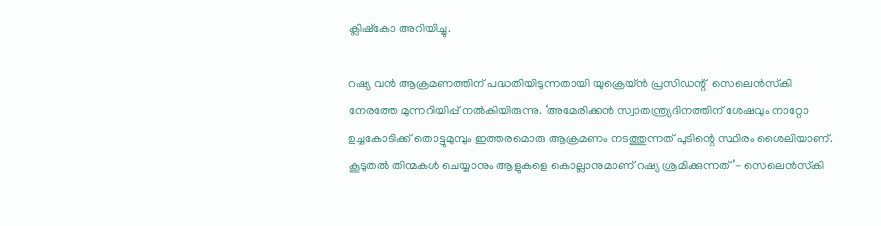ക്ലിഷ്കോ അറിയിച്ചു.

റഷ്യ വൻ ആക്രമണത്തിന് പദ്ധതിയിടുന്നതായി യുക്രെയ്ൻ പ്രസിഡന്റ്  സെലെൻസ്‌കി നേരത്തേ മുന്നറിയിപ്പ് നൽകിയിരുന്നു. ‘അമേരിക്കൻ സ്വാതന്ത്ര്യദിനത്തിന് ശേഷവും നാറ്റോ ഉച്ചകോടിക്ക് തൊട്ടുമുമ്പും ഇത്തരമൊരു ആക്രമണം നടത്തുന്നത് പുടിന്റെ സ്ഥിരം ശൈലിയാണ്. കൂടുതൽ തിന്മകൾ ചെയ്യാനും ആളുകളെ കൊല്ലാനുമാണ് റഷ്യ ശ്രമിക്കുന്നത്’- സെലെൻസ്‌കി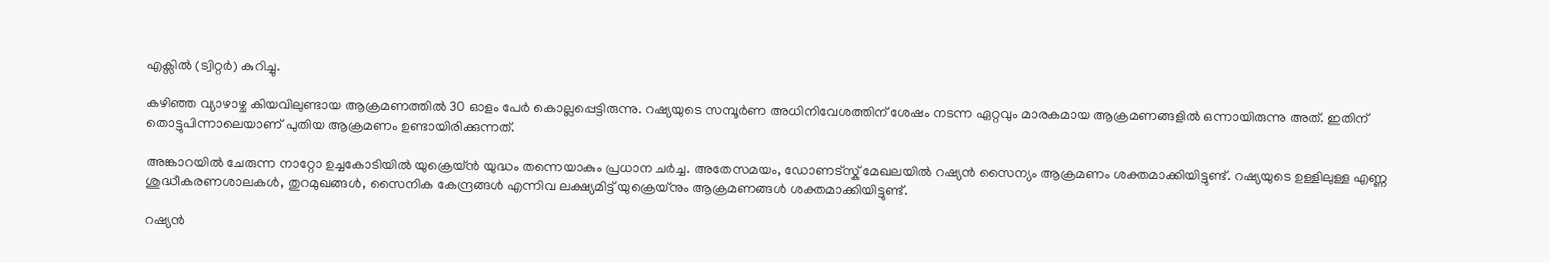എക്സിൽ (ട്വിറ്റർ) കുറിച്ചു.

കഴിഞ്ഞ വ്യാഴാഴ്ച കിയവിലുണ്ടായ ആക്രമണത്തിൽ 30 ഓളം പേർ കൊല്ലപ്പെട്ടിരുന്നു. റഷ്യയുടെ സമ്പൂർണ അധിനിവേശത്തിന് ശേഷം നടന്ന ഏറ്റവും മാരകമായ ആക്രമണങ്ങളിൽ ഒന്നായിരുന്നു അത്. ഇതിന് തൊട്ടുപിന്നാലെയാണ് പുതിയ ആക്രമണം ഉണ്ടായിരിക്കുന്നത്.

അങ്കാറയിൽ ചേരുന്ന നാറ്റോ ഉച്ചകോടിയിൽ യുക്രെയ്ൻ യുദ്ധം തന്നെയാകും പ്രധാന ചർച്ച. അതേസമയം, ഡോണട്സ്ക് മേഖലയിൽ റഷ്യൻ സൈന്യം ആക്രമണം ശക്തമാക്കിയിട്ടുണ്ട്. റഷ്യയുടെ ഉള്ളിലുള്ള എണ്ണ ശുദ്ധീകരണശാലകൾ, തുറമുഖങ്ങൾ, സൈനിക കേന്ദ്രങ്ങൾ എന്നിവ ലക്ഷ്യമിട്ട് യുക്രെയ്നും ആക്രമണങ്ങൾ ശക്തമാക്കിയിട്ടുണ്ട്.

റഷ്യൻ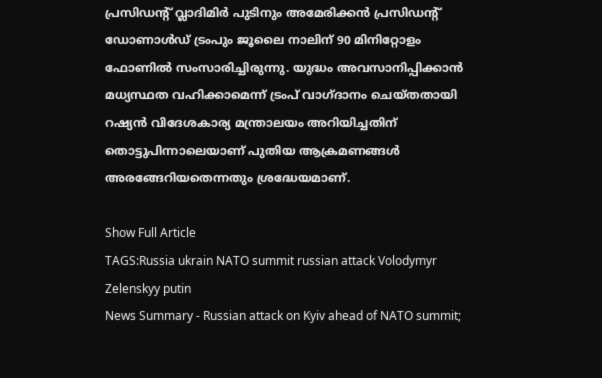പ്രസിഡന്റ് വ്ലാദിമിർ പുടിനും അമേരിക്കൻ പ്രസിഡന്റ് ഡോണാൾഡ് ട്രംപും ജൂലൈ നാലിന് 90 മിനിറ്റോളം ഫോണിൽ സംസാരിച്ചിരുന്നു. യുദ്ധം അവസാനിപ്പിക്കാൻ മധ്യസ്ഥത വഹിക്കാമെന്ന് ട്രംപ് വാഗ്ദാനം ചെയ്തതായി റഷ്യൻ വിദേശകാര്യ മന്ത്രാലയം അറിയിച്ചതിന് തൊട്ടുപിന്നാലെയാണ് പുതിയ ആക്രമണങ്ങൾ അരങ്ങേറിയതെന്നതും ശ്രദ്ധേയമാണ്.

Show Full Article
TAGS:Russia ukrain NATO summit russian attack Volodymyr Zelenskyy putin
News Summary - Russian attack on Kyiv ahead of NATO summit;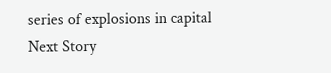series of explosions in capital
Next Story